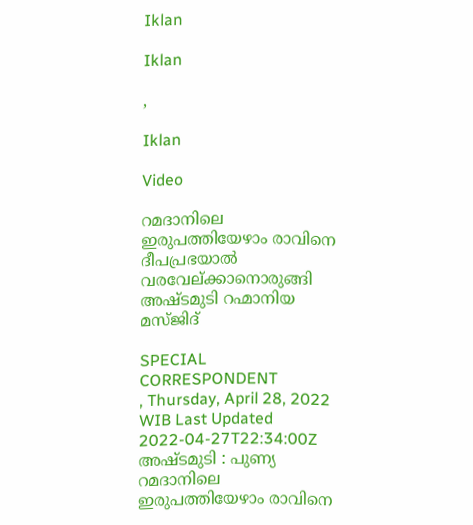Iklan

Iklan

,

Iklan

Video

റമദാനിലെ ഇരുപത്തിയേഴാം രാവിനെ ദീപപ്രഭയാൽ വരവേല്ക്കാനൊരുങ്ങി അഷ്ടമുടി റഹ്മാനിയ മസ്ജിദ്

SPECIAL CORRESPONDENT
, Thursday, April 28, 2022 WIB Last Updated 2022-04-27T22:34:00Z
അഷ്ടമുടി : പുണ്യ റമദാനിലെ ഇരുപത്തിയേഴാം രാവിനെ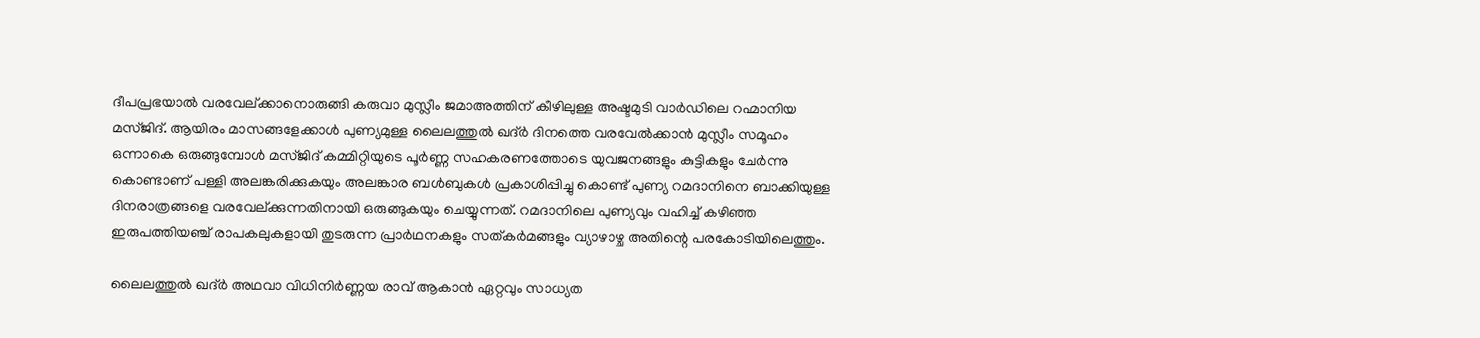ദീപപ്രഭയാൽ വരവേല്ക്കാനൊരുങ്ങി കരുവാ മുസ്ലീം ജമാഅത്തിന് കീഴിലുള്ള അഷ്ടമുടി വാർഡിലെ റഹ്മാനിയ മസ്ജിദ്. ആയിരം മാസങ്ങളേക്കാള്‍ പുണ്യമുള്ള ലൈലത്തുല്‍ ഖദ്ര്‍ ദിനത്തെ വരവേല്‍ക്കാന്‍ മുസ്ലീം സമൂഹം ഒന്നാകെ ഒരുങ്ങുമ്പോൾ മസ്ജിദ് കമ്മിറ്റിയുടെ പൂർണ്ണ സഹകരണത്തോടെ യുവജനങ്ങളും കുട്ടികളും ചേർന്നു കൊണ്ടാണ് പള്ളി അലങ്കരിക്കുകയും അലങ്കാര ബൾബുകൾ പ്രകാശിപ്പിച്ചു കൊണ്ട് പുണ്യ റമദാനിനെ ബാക്കിയുള്ള ദിനരാത്രങ്ങളെ വരവേല്ക്കുന്നതിനായി ഒരുങ്ങുകയും ചെയ്യുന്നത്. റമദാനിലെ പുണ്യവും വഹിച്ച് കഴിഞ്ഞ ഇരുപത്തിയഞ്ച് രാപകലുകളായി തുടരുന്ന പ്രാര്‍ഥനകളും സത്കര്‍മങ്ങളും വ്യാഴാഴ്ച അതിന്റെ പരകോടിയിലെത്തും.

ലൈലത്തുല്‍ ഖദ്ര്‍ അഥവാ വിധിനിര്‍ണ്ണയ രാവ് ആകാന്‍ ഏറ്റവും സാധ്യത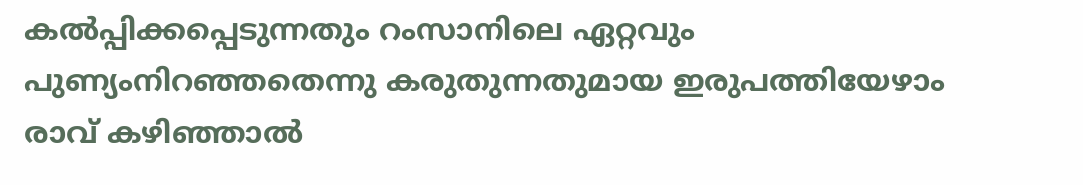കല്‍പ്പിക്കപ്പെടുന്നതും റംസാനിലെ ഏറ്റവും പുണ്യംനിറഞ്ഞതെന്നു കരുതുന്നതുമായ ഇരുപത്തിയേഴാം രാവ് കഴിഞ്ഞാല്‍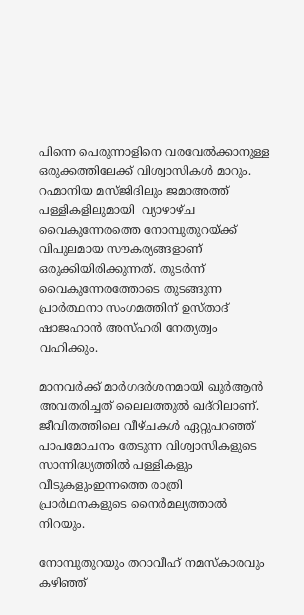പിന്നെ പെരുന്നാളിനെ വരവേല്‍ക്കാനുള്ള ഒരുക്കത്തിലേക്ക് വിശ്വാസികള്‍ മാറും. റഹ്മാനിയ മസ്ജിദിലും ജമാഅത്ത് പള്ളികളിലുമായി  വ്യാഴാഴ്ച വൈകുന്നേരത്തെ നോമ്പുതുറയ്ക്ക് വിപുലമായ സൗകര്യങ്ങളാണ് ഒരുക്കിയിരിക്കുന്നത്. തുടർന്ന് വൈകുന്നേരത്തോടെ തുടങ്ങുന്ന പ്രാർത്ഥനാ സംഗമത്തിന് ഉസ്താദ് ഷാജഹാൻ അസ്ഹരി നേത്യത്വം വഹിക്കും.

മാനവര്‍ക്ക് മാര്‍ഗദര്‍ശനമായി ഖുര്‍ആന്‍ അവതരിച്ചത് ലൈലത്തുല്‍ ഖദ്‌റിലാണ്. ജീവിതത്തിലെ വീഴ്ചകള്‍ ഏറ്റുപറഞ്ഞ് പാപമോചനം തേടുന്ന വിശ്വാസികളുടെ സാന്നിദ്ധ്യത്തില്‍ പള്ളികളും വീടുകളുംഇന്നത്തെ രാത്രി പ്രാര്‍ഥനകളുടെ നൈര്‍മല്യത്താല്‍ നിറയും.

നോമ്പുതുറയും തറാവീഹ് നമസ്‌കാരവും കഴിഞ്ഞ്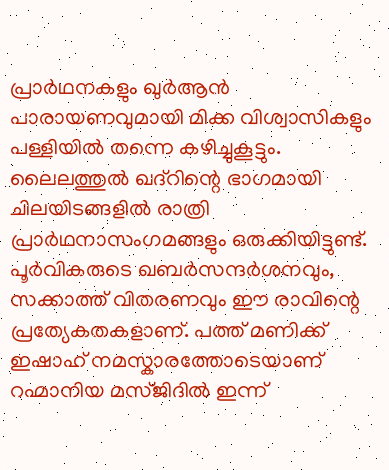പ്രാര്‍ഥനകളും ഖുര്‍ആന്‍ പാരായണവുമായി മിക്ക വിശ്വാസികളും പള്ളിയില്‍ തന്നെ കഴിച്ചുകൂട്ടും. ലൈലത്തുല്‍ ഖദ്‌റിന്റെ ഭാഗമായി ചിലയിടങ്ങളില്‍ രാത്രി പ്രാര്‍ഥനാസംഗമങ്ങളും ഒരുക്കിയിട്ടുണ്ട്. പൂര്‍വികരുടെ ഖബര്‍സന്ദര്‍ശനവും, സക്കാത്ത് വിതരണവും ഈ രാവിന്റെ പ്രത്യേകതകളാണ്. പത്ത് മണിക്ക് ഇഷാഹ് നമസ്കാരത്തോടെയാണ് റഹ്മാനിയ മസ്ജിദിൽ ഇന്ന്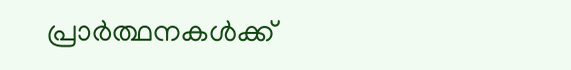പ്രാർത്ഥനകൾക്ക്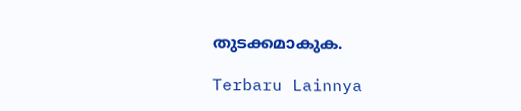തുടക്കമാകുക.

Terbaru Lainnya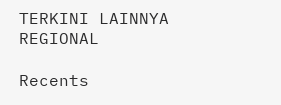TERKINI LAINNYA
REGIONAL

Recents